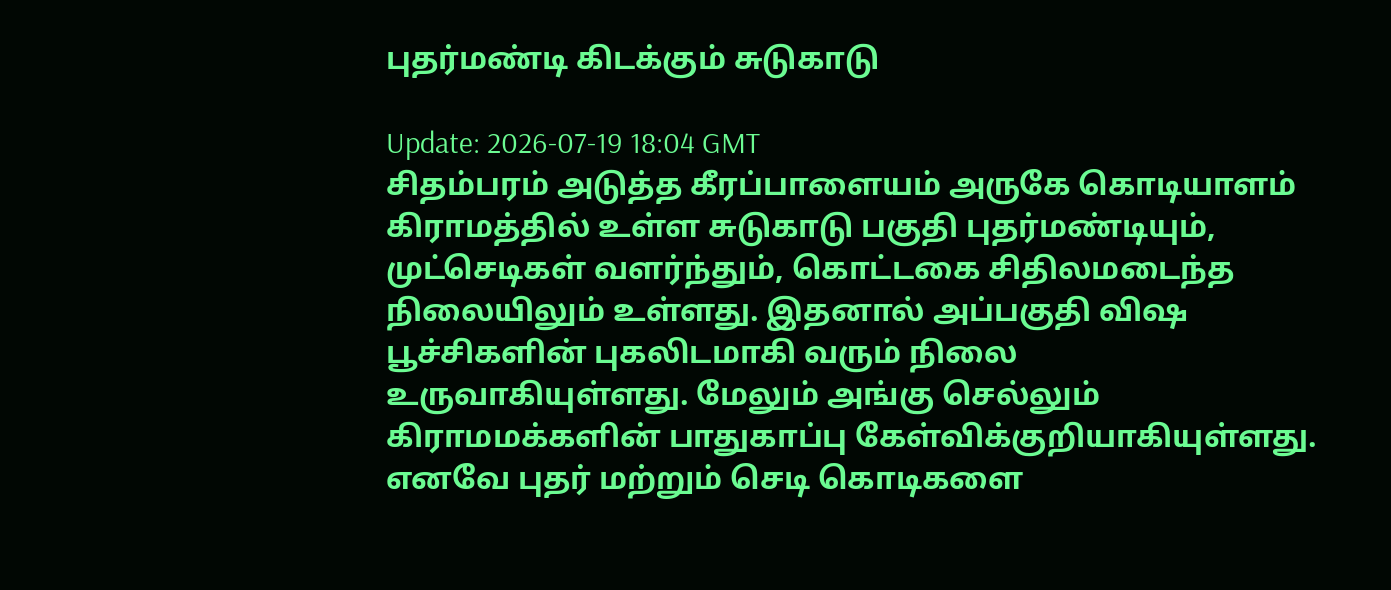புதர்மண்டி கிடக்கும் சுடுகாடு

Update: 2026-07-19 18:04 GMT
சிதம்பரம் அடுத்த கீரப்பாளையம் அருகே கொடியாளம் கிராமத்தில் உள்ள சுடுகாடு பகுதி புதர்மண்டியும், முட்செடிகள் வளர்ந்தும், கொட்டகை சிதிலமடைந்த நிலையிலும் உள்ளது. இதனால் அப்பகுதி விஷ பூச்சிகளின் புகலிடமாகி வரும் நிலை உருவாகியுள்ளது. மேலும் அங்கு செல்லும் கிராமமக்களின் பாதுகாப்பு கேள்விக்குறியாகியுள்ளது. எனவே புதர் மற்றும் செடி கொடிகளை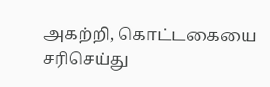அகற்றி, கொட்டகையை சரிசெய்து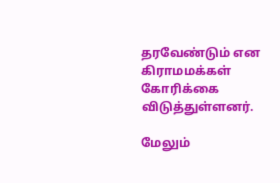தரவேண்டும் என கிராமமக்கள் கோரிக்கை விடுத்துள்ளனர்.

மேலும்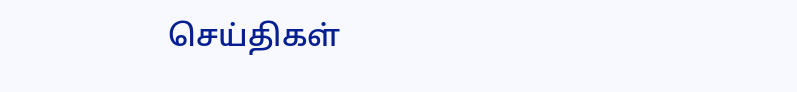செய்திகள்